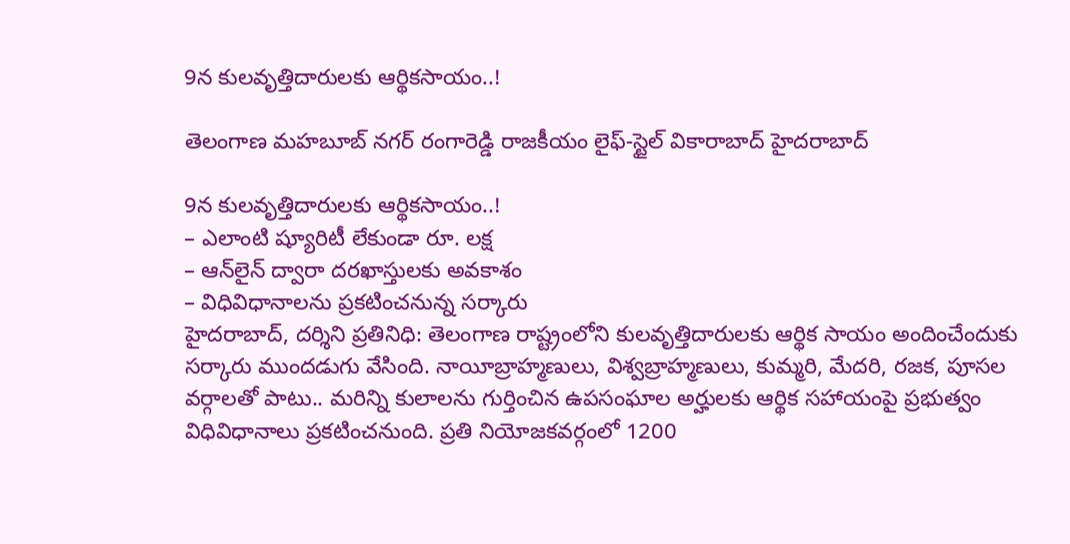9న కులవృత్తిదారులకు ఆర్థికసాయం..!

తెలంగాణ మహబూబ్ నగర్ రంగారెడ్డి రాజకీయం లైఫ్-స్టైల్ వికారాబాద్ హైదరాబాద్

9న కులవృత్తిదారులకు ఆర్థికసాయం..!
– ఎలాంటి ష్యూరిటీ లేకుండా రూ. లక్ష
– ఆన్‌లైన్ ద్వారా దరఖాస్తులకు అవకాశం
– విధివిధానాలను ప్రకటించనున్న సర్కారు
హైదరాబాద్, దర్శిని ప్రతినిధి: తెలంగాణ రాష్ట్రంలోని కులవృత్తిదారులకు ఆర్థిక సాయం అందించేందుకు సర్కారు ముందడుగు వేసింది. నాయీబ్రాహ్మణులు, విశ్వబ్రాహ్మణులు, కుమ్మరి, మేదరి, రజక, పూసల వర్గాలతో పాటు.. మరిన్ని కులాలను గుర్తించిన ఉపసంఘాల అర్హులకు ఆర్థిక సహాయంపై ప్రభుత్వం విధివిధానాలు ప్రకటించనుంది. ప్రతి నియోజకవర్గంలో 1200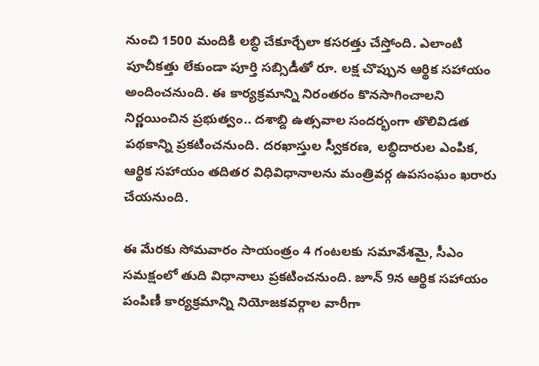నుంచి 1500 మందికి లబ్ధి చేకూర్చేలా కసరత్తు చేస్తోంది. ఎలాంటి పూచీకత్తు లేకుండా పూర్తి సబ్సిడీతో రూ. లక్ష చొప్పున ఆర్థిక సహాయం అందించనుంది. ఈ కార్యక్రమాన్ని నిరంతరం కొనసాగించాలని నిర్ణయించిన ప్రభుత్వం.. దశాబ్ది ఉత్సవాల సందర్భంగా తొలివిడత పథకాన్ని ప్రకటించనుంది. దరఖాస్తుల స్వీకరణ, లబ్ధిదారుల ఎంపిక, ఆర్థిక సహాయం తదితర విధివిధానాలను మంత్రివర్గ ఉపసంఘం ఖరారు చేయనుంది.

ఈ మేరకు సోమవారం సాయంత్రం 4 గంటలకు సమావేశమై, సీఎం సమక్షంలో తుది విధానాలు ప్రకటించనుంది. జూన్‌ 9న ఆర్థిక సహాయం పంపిణీ కార్యక్రమాన్ని నియోజకవర్గాల వారీగా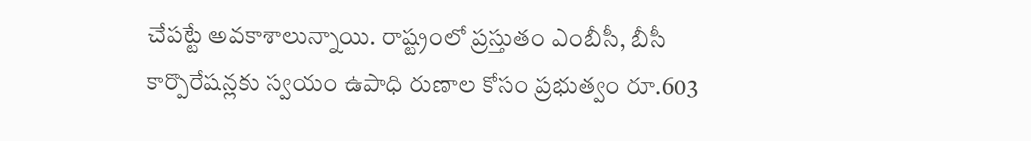చేపట్టే అవకాశాలున్నాయి. రాష్ట్రంలో ప్రస్తుతం ఎంబీసీ, బీసీ కార్పొరేషన్లకు స్వయం ఉపాధి రుణాల కోసం ప్రభుత్వం రూ.603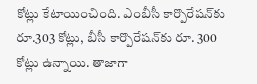కోట్లు కేటాయించింది. ఎంబీసీ కార్పొరేషన్‌కు రూ.303 కోట్లు, బీసీ కార్పొరేషన్‌కు రూ. 300 కోట్లు ఉన్నాయి. తాజాగా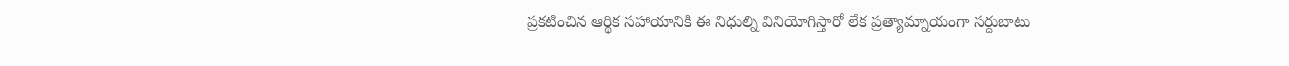ప్రకటించిన ఆర్థిక సహాయానికి ఈ నిధుల్ని వినియోగిస్తారో లేక ప్రత్యామ్నాయంగా సర్దుబాటు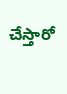చేస్తారో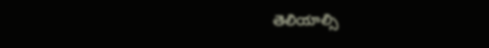తెలియాల్సి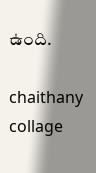ఉంది.

chaithany collage